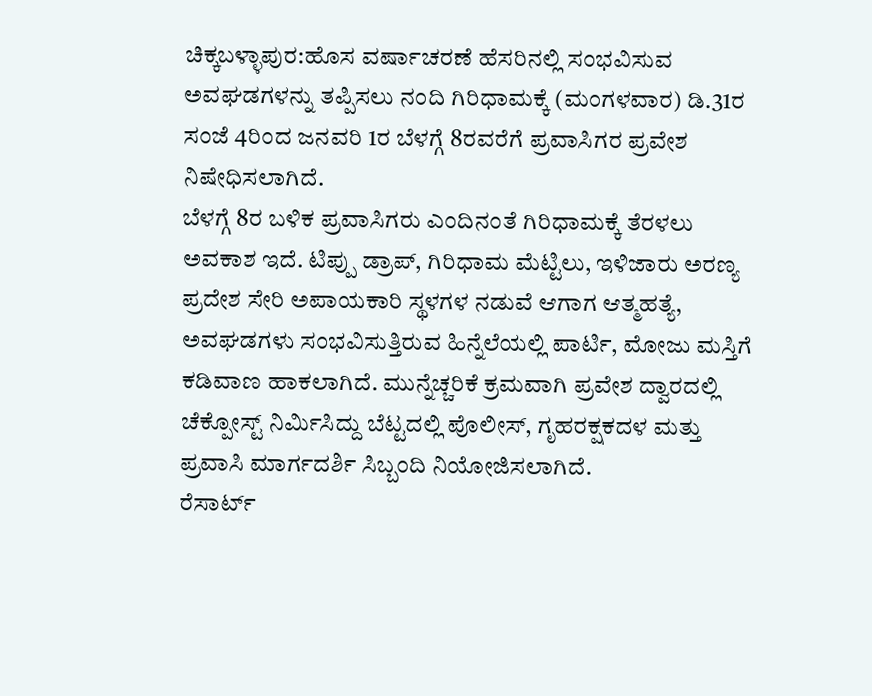ಚಿಕ್ಕಬಳ್ಳಾಪುರ:ಹೊಸ ವರ್ಷಾಚರಣೆ ಹೆಸರಿನಲ್ಲಿ ಸಂಭವಿಸುವ ಅವಘಡಗಳನ್ನು ತಪ್ಪಿಸಲು ನಂದಿ ಗಿರಿಧಾಮಕ್ಕೆ (ಮಂಗಳವಾರ) ಡಿ.31ರ ಸಂಜೆ 4ರಿಂದ ಜನವರಿ 1ರ ಬೆಳಗ್ಗೆ 8ರವರೆಗೆ ಪ್ರವಾಸಿಗರ ಪ್ರವೇಶ ನಿಷೇಧಿಸಲಾಗಿದೆ.
ಬೆಳಗ್ಗೆ 8ರ ಬಳಿಕ ಪ್ರವಾಸಿಗರು ಎಂದಿನಂತೆ ಗಿರಿಧಾಮಕ್ಕೆ ತೆರಳಲು ಅವಕಾಶ ಇದೆ. ಟಿಪ್ಪು ಡ್ರಾಪ್, ಗಿರಿಧಾಮ ಮೆಟ್ಟಿಲು, ಇಳಿಜಾರು ಅರಣ್ಯ ಪ್ರದೇಶ ಸೇರಿ ಅಪಾಯಕಾರಿ ಸ್ಥಳಗಳ ನಡುವೆ ಆಗಾಗ ಆತ್ಮಹತ್ಯೆ, ಅವಘಡಗಳು ಸಂಭವಿಸುತ್ತಿರುವ ಹಿನ್ನೆಲೆಯಲ್ಲಿ ಪಾರ್ಟಿ, ಮೋಜು ಮಸ್ತಿಗೆ ಕಡಿವಾಣ ಹಾಕಲಾಗಿದೆ. ಮುನ್ನೆಚ್ಚರಿಕೆ ಕ್ರಮವಾಗಿ ಪ್ರವೇಶ ದ್ವಾರದಲ್ಲಿ ಚೆಕ್ಪೋಸ್ಟ್ ನಿರ್ವಿುಸಿದ್ದು ಬೆಟ್ಟದಲ್ಲಿ ಪೊಲೀಸ್, ಗೃಹರಕ್ಷಕದಳ ಮತ್ತು ಪ್ರವಾಸಿ ಮಾರ್ಗದರ್ಶಿ ಸಿಬ್ಬಂದಿ ನಿಯೋಜಿಸಲಾಗಿದೆ.
ರೆಸಾರ್ಟ್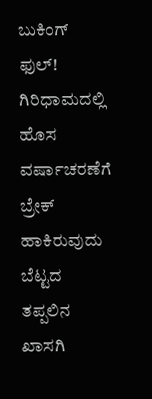ಬುಕಿಂಗ್ ಫುಲ್!
ಗಿರಿಧಾಮದಲ್ಲಿ ಹೊಸ ವರ್ಷಾಚರಣೆಗೆ ಬ್ರೇಕ್ ಹಾಕಿರುವುದು ಬೆಟ್ಟದ ತಪ್ಪಲಿನ ಖಾಸಗಿ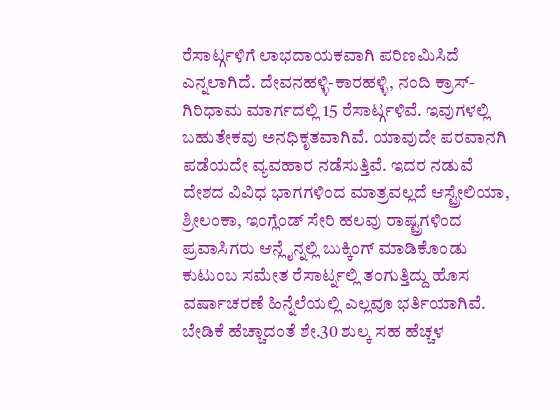ರೆಸಾರ್ಟ್ಗಳಿಗೆ ಲಾಭದಾಯಕವಾಗಿ ಪರಿಣಮಿಸಿದೆ ಎನ್ನಲಾಗಿದೆ. ದೇವನಹಳ್ಳಿ-ಕಾರಹಳ್ಳಿ, ನಂದಿ ಕ್ರಾಸ್-ಗಿರಿಧಾಮ ಮಾರ್ಗದಲ್ಲಿ 15 ರೆಸಾರ್ಟ್ಗಳಿವೆ. ಇವುಗಳಲ್ಲಿ ಬಹುತೇಕವು ಅನಧಿಕೃತವಾಗಿವೆ. ಯಾವುದೇ ಪರವಾನಗಿ ಪಡೆಯದೇ ವ್ಯವಹಾರ ನಡೆಸುತ್ತಿವೆ. ಇದರ ನಡುವೆ ದೇಶದ ವಿವಿಧ ಭಾಗಗಳಿಂದ ಮಾತ್ರವಲ್ಲದೆ ಆಸ್ಟ್ರೇಲಿಯಾ, ಶ್ರೀಲಂಕಾ, ಇಂಗ್ಲೆಂಡ್ ಸೇರಿ ಹಲವು ರಾಷ್ಟ್ರಗಳಿಂದ ಪ್ರವಾಸಿಗರು ಆನ್ಲೈನ್ನಲ್ಲಿ ಬುಕ್ಕಿಂಗ್ ಮಾಡಿಕೊಂಡು ಕುಟುಂಬ ಸಮೇತ ರೆಸಾರ್ಟ್ನಲ್ಲಿ ತಂಗುತ್ತಿದ್ದು ಹೊಸ ವರ್ಷಾಚರಣೆ ಹಿನ್ನೆಲೆಯಲ್ಲಿ ಎಲ್ಲವೂ ಭರ್ತಿಯಾಗಿವೆ. ಬೇಡಿಕೆ ಹೆಚ್ಚಾದಂತೆ ಶೇ.30 ಶುಲ್ಕ ಸಹ ಹೆಚ್ಚಳ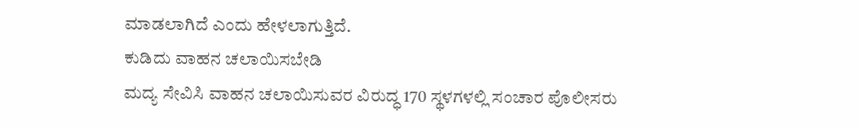ಮಾಡಲಾಗಿದೆ ಎಂದು ಹೇಳಲಾಗುತ್ತಿದೆ.
ಕುಡಿದು ವಾಹನ ಚಲಾಯಿಸಬೇಡಿ
ಮದ್ಯ ಸೇವಿಸಿ ವಾಹನ ಚಲಾಯಿಸುವರ ವಿರುದ್ಧ 170 ಸ್ಥಳಗಳಲ್ಲಿ ಸಂಚಾರ ಪೊಲೀಸರು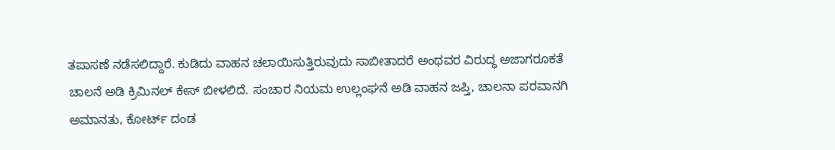ತಪಾಸಣೆ ನಡೆಸಲಿದ್ದಾರೆ. ಕುಡಿದು ವಾಹನ ಚಲಾಯಿಸುತ್ತಿರುವುದು ಸಾಬೀತಾದರೆ ಅಂಥವರ ವಿರುದ್ಧ ಅಜಾಗರೂಕತೆ ಚಾಲನೆ ಅಡಿ ಕ್ರಿಮಿನಲ್ ಕೇಸ್ ಬೀಳಲಿದೆ. ಸಂಚಾರ ನಿಯಮ ಉಲ್ಲಂಘನೆ ಅಡಿ ವಾಹನ ಜಪ್ತಿ, ಚಾಲನಾ ಪರವಾನಗಿ ಅಮಾನತು, ಕೋರ್ಟ್ ದಂಡ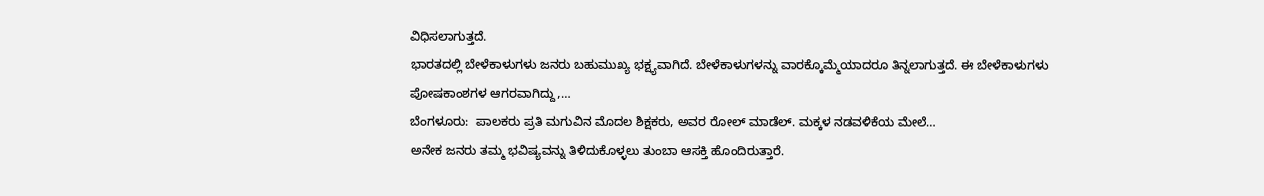ವಿಧಿಸಲಾಗುತ್ತದೆ.
ಭಾರತದಲ್ಲಿ ಬೇಳೆಕಾಳುಗಳು ಜನರು ಬಹುಮುಖ್ಯ ಭಕ್ಷ್ಯವಾಗಿದೆ. ಬೇಳೆಕಾಳುಗಳನ್ನು ವಾರಕ್ಕೊಮ್ಮೆಯಾದರೂ ತಿನ್ನಲಾಗುತ್ತದೆ. ಈ ಬೇಳೆಕಾಳುಗಳು ಪೋಷಕಾಂಶಗಳ ಆಗರವಾಗಿದ್ದು,…
ಬೆಂಗಳೂರು:  ಪಾಲಕರು ಪ್ರತಿ ಮಗುವಿನ ಮೊದಲ ಶಿಕ್ಷಕರು, ಅವರ ರೋಲ್ ಮಾಡೆಲ್. ಮಕ್ಕಳ ನಡವಳಿಕೆಯ ಮೇಲೆ…
ಅನೇಕ ಜನರು ತಮ್ಮ ಭವಿಷ್ಯವನ್ನು ತಿಳಿದುಕೊಳ್ಳಲು ತುಂಬಾ ಆಸಕ್ತಿ ಹೊಂದಿರುತ್ತಾರೆ.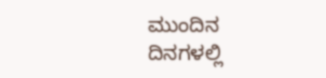ಮುಂದಿನ ದಿನಗಳಲ್ಲಿ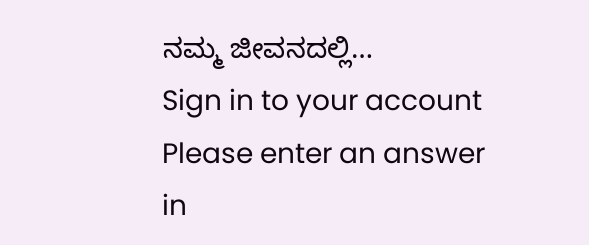ನಮ್ಮ ಜೀವನದಲ್ಲಿ…
Sign in to your account
Please enter an answer in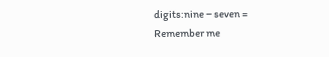digits:nine − seven =
Remember me